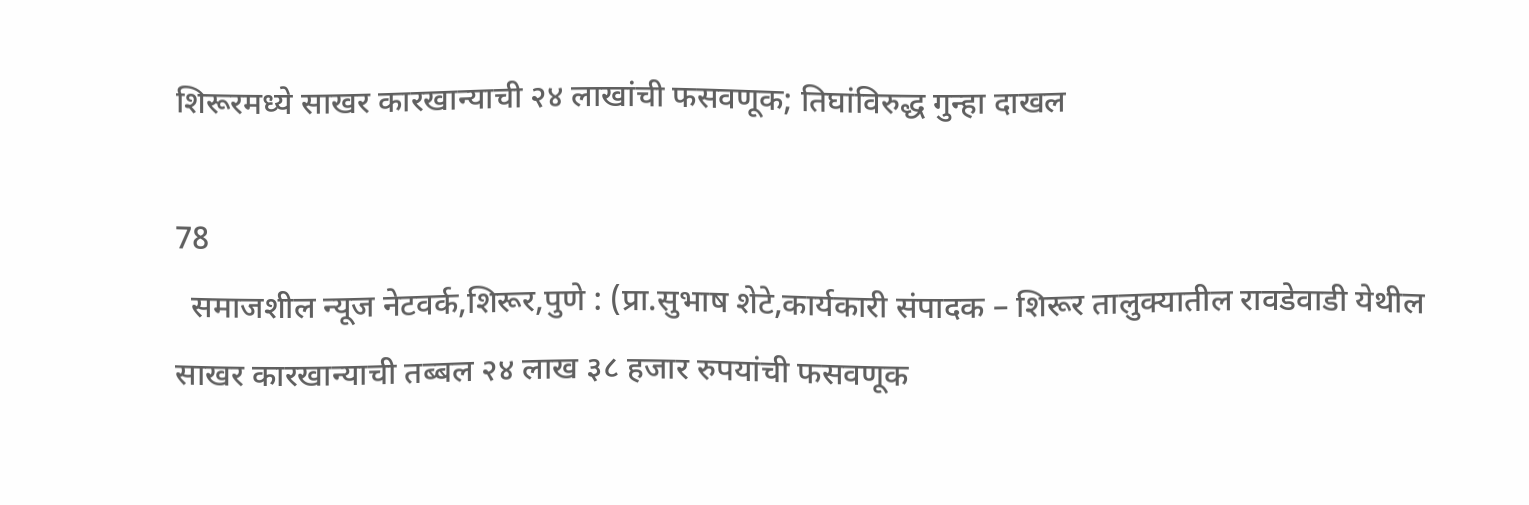शिरूरमध्ये साखर कारखान्याची २४ लाखांची फसवणूक; तिघांविरुद्ध गुन्हा दाखल

78
  समाजशील न्यूज नेटवर्क,शिरूर,पुणे : (प्रा.सुभाष शेटे,कार्यकारी संपादक – शिरूर तालुक्यातील रावडेवाडी येथील साखर कारखान्याची तब्बल २४ लाख ३८ हजार रुपयांची फसवणूक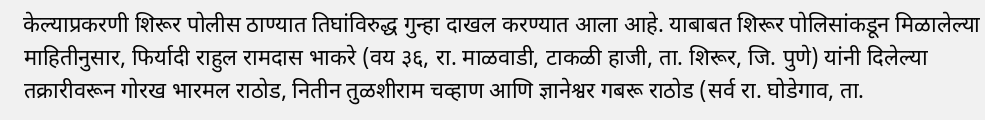केल्याप्रकरणी शिरूर पोलीस ठाण्यात तिघांविरुद्ध गुन्हा दाखल करण्यात आला आहे. याबाबत शिरूर पोलिसांकडून मिळालेल्या माहितीनुसार, फिर्यादी राहुल रामदास भाकरे (वय ३६, रा. माळवाडी, टाकळी हाजी, ता. शिरूर, जि. पुणे) यांनी दिलेल्या तक्रारीवरून गोरख भारमल राठोड, नितीन तुळशीराम चव्हाण आणि ज्ञानेश्वर गबरू राठोड (सर्व रा. घोडेगाव, ता.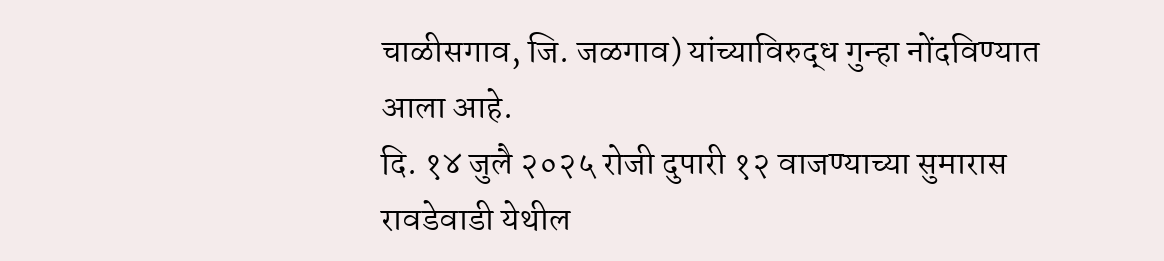चाळीसगाव, जि. जळगाव) यांच्याविरुद्ध गुन्हा नोंदविण्यात आला आहे.
दि. १४ जुलै २०२५ रोजी दुपारी १२ वाजण्याच्या सुमारास रावडेवाडी येथील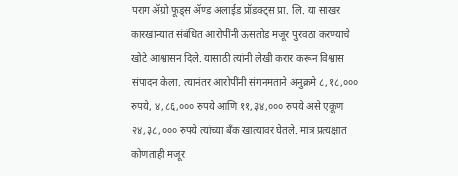पराग ॲग्रो फूड्स ॲण्ड अलाईड प्रॉडक्ट्स प्रा. लि. या साखर कारखान्यात संबंधित आरोपींनी ऊसतोड मजूर पुरवठा करण्याचे खोटे आश्वासन दिले. यासाठी त्यांनी लेखी करार करून विश्वास संपादन केला. त्यानंतर आरोपींनी संगनमताने अनुक्रमे ८,१८,००० रुपये, ४,८६,००० रुपये आणि ११,३४,००० रुपये असे एकूण २४,३८,००० रुपये त्यांच्या बँक खात्यावर घेतले. मात्र प्रत्यक्षात कोणताही मजूर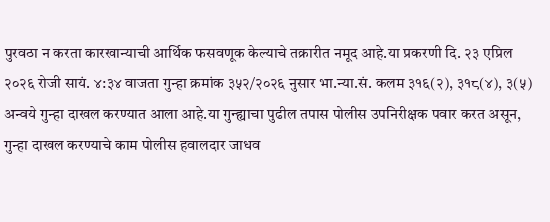पुरवठा न करता कारखान्याची आर्थिक फसवणूक केल्याचे तक्रारीत नमूद आहे.या प्रकरणी दि. २३ एप्रिल २०२६ रोजी सायं. ४:३४ वाजता गुन्हा क्रमांक ३५२/२०२६ नुसार भा.न्या.सं. कलम ३१६(२), ३१८(४), ३(५) अन्वये गुन्हा दाखल करण्यात आला आहे.या गुन्ह्याचा पुढील तपास पोलीस उपनिरीक्षक पवार करत असून, गुन्हा दाखल करण्याचे काम पोलीस हवालदार जाधव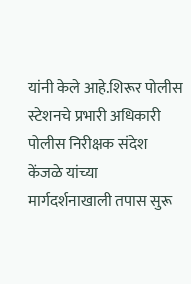यांनी केले आहे.शिरूर पोलीस स्टेशनचे प्रभारी अधिकारी पोलीस निरीक्षक संदेश केंजळे यांच्या मार्गदर्शनाखाली तपास सुरू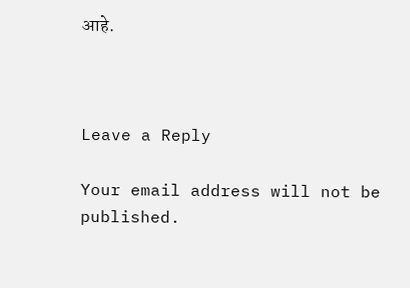आहे.



Leave a Reply

Your email address will not be published.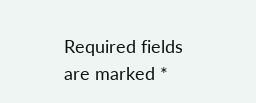Required fields are marked *